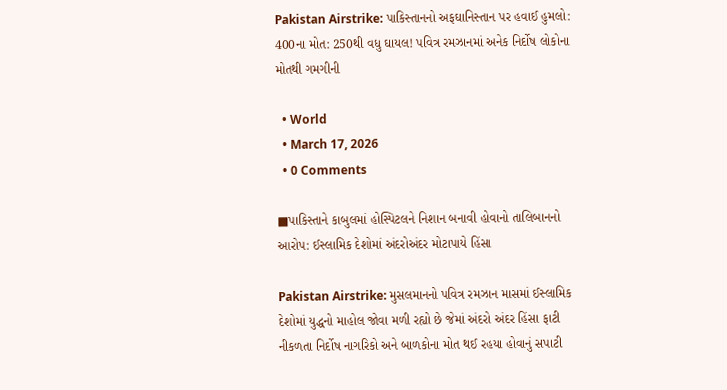Pakistan Airstrike: પાકિસ્તાનનો અફઘાનિસ્તાન પર હવાઈ હુમલો: 400ના મોત: 250થી વધુ ઘાયલ! પવિત્ર રમઝાનમાં અનેક નિર્દોષ લોકોના મોતથી ગમગીની

  • World
  • March 17, 2026
  • 0 Comments

■પાકિસ્તાને કાબુલમાં હોસ્પિટલને નિશાન બનાવી હોવાનો તાલિબાનનો આરોપ: ઈસ્લામિક દેશોમાં અંદરોઅંદર મોટાપાયે હિંસા

Pakistan Airstrike: મુસલમાનનો પવિત્ર રમઝાન માસમાં ઈસ્લામિક દેશોમાં યુદ્ધનો માહોલ જોવા મળી રહ્યો છે જેમાં અંદરો અંદર હિંસા ફાટી નીકળતા નિર્દોષ નાગરિકો અને બાળકોના મોત થઈ રહયા હોવાનું સપાટી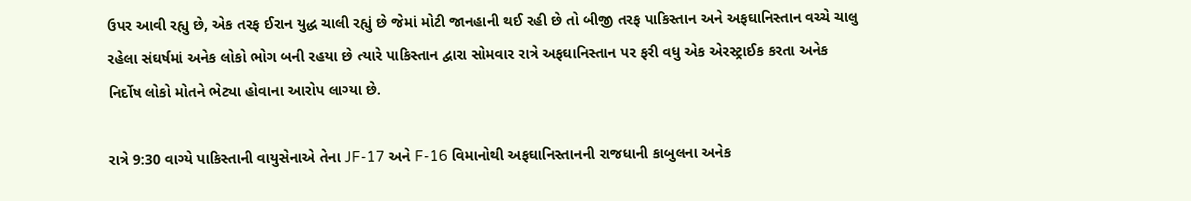ઉપર આવી રહ્યુ છે, એક તરફ ઈરાન યુદ્ધ ચાલી રહ્યું છે જેમાં મોટી જાનહાની થઈ રહી છે તો બીજી તરફ પાકિસ્તાન અને અફઘાનિસ્તાન વચ્ચે ચાલુ રહેલા સંઘર્ષમાં અનેક લોકો ભોગ બની રહયા છે ત્યારે પાકિસ્તાન દ્વારા સોમવાર રાત્રે અફઘાનિસ્તાન પર ફરી વધુ એક એરસ્ટ્રાઈક કરતા અનેક નિર્દોષ લોકો મોતને ભેટ્યા હોવાના આરોપ લાગ્યા છે.

રાત્રે 9:30 વાગ્યે પાકિસ્તાની વાયુસેનાએ તેના JF-17 અને F-16 વિમાનોથી અફઘાનિસ્તાનની રાજધાની કાબુલના અનેક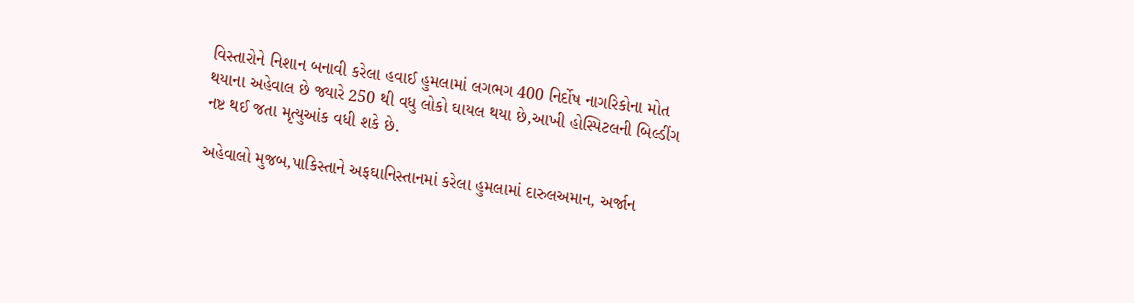વિસ્તારોને નિશાન બનાવી કરેલા હવાઈ હુમલામાં લગભગ 400 નિર્દોષ નાગરિકોના મોત થયાના અહેવાલ છે જ્યારે 250 થી વધુ લોકો ઘાયલ થયા છે,આખી હોસ્પિટલની બિલ્ડીંગ નષ્ટ થઈ જતા મૃત્યુઆંક વધી શકે છે.

અહેવાલો મુજબ,પાકિસ્તાને અફઘાનિસ્તાનમાં કરેલા હુમલામાં દારુલઅમાન, અર્જાન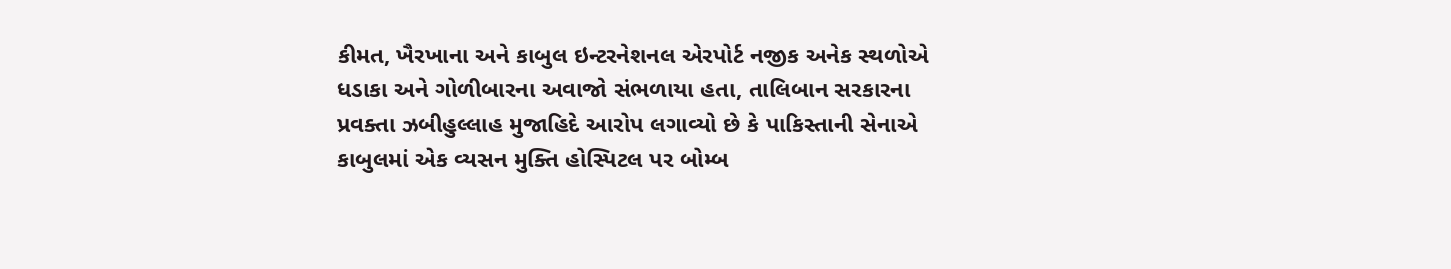કીમત, ખૈરખાના અને કાબુલ ઇન્ટરનેશનલ એરપોર્ટ નજીક અનેક સ્થળોએ ધડાકા અને ગોળીબારના અવાજો સંભળાયા હતા, તાલિબાન સરકારના પ્રવક્તા ઝબીહુલ્લાહ મુજાહિદે આરોપ લગાવ્યો છે કે પાકિસ્તાની સેનાએ કાબુલમાં એક વ્યસન મુક્તિ હોસ્પિટલ પર બોમ્બ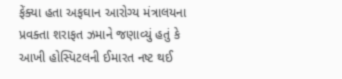ફેંક્યા હતા અફઘાન આરોગ્ય મંત્રાલયના પ્રવક્તા શરાફત ઝમાને જણાવ્યું હતું કે આખી હોસ્પિટલની ઈમારત નષ્ટ થઈ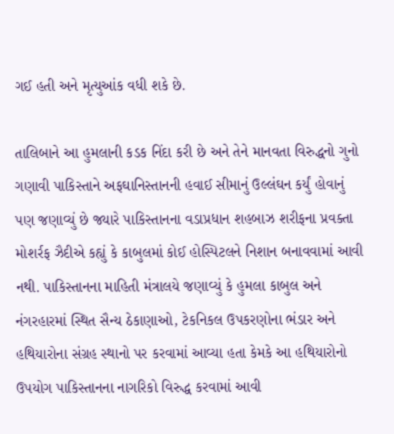ગઈ હતી અને મૃત્યુઆંક વધી શકે છે.

તાલિબાને આ હુમલાની કડક નિંદા કરી છે અને તેને માનવતા વિરુદ્ધનો ગુનો ગણાવી પાકિસ્તાને અફઘાનિસ્તાનની હવાઈ સીમાનું ઉલ્લંઘન કર્યું હોવાનું પણ જણાવ્યું છે જ્યારે પાકિસ્તાનના વડાપ્રધાન શહબાઝ શરીફના પ્રવક્તા મોશર્રફ ઝૈદીએ કહ્યું કે કાબુલમાં કોઈ હોસ્પિટલને નિશાન બનાવવામાં આવી નથી. પાકિસ્તાનના માહિતી મંત્રાલયે જણાવ્યું કે હુમલા કાબુલ અને નંગરહારમાં સ્થિત સૈન્ય ઠેકાણાઓ, ટેકનિકલ ઉપકરણોના ભંડાર અને હથિયારોના સંગ્રહ સ્થાનો પર કરવામાં આવ્યા હતા કેમકે આ હથિયારોનો ઉપયોગ પાકિસ્તાનના નાગરિકો વિરુદ્ધ કરવામાં આવી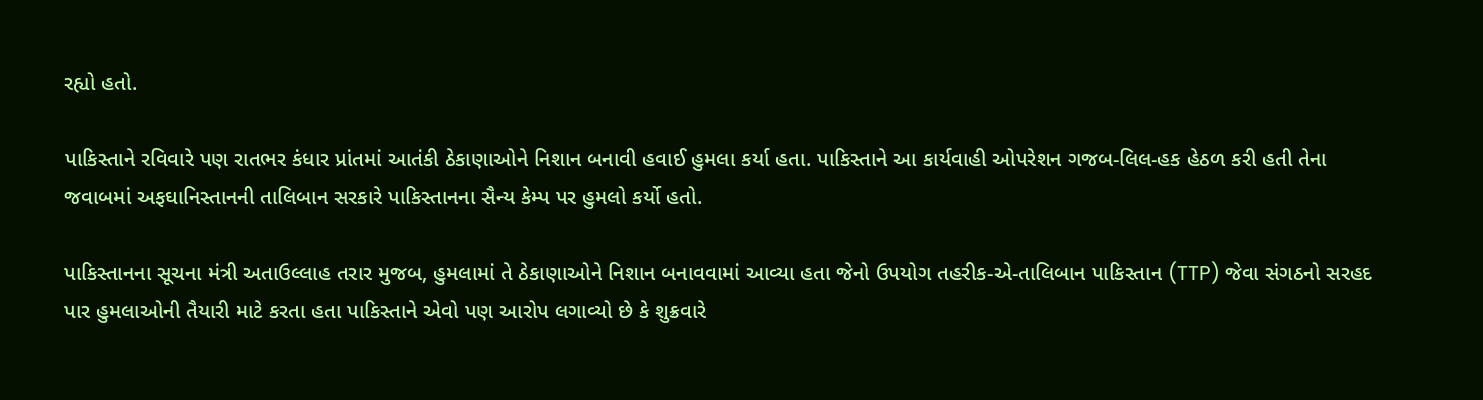રહ્યો હતો.

પાકિસ્તાને રવિવારે પણ રાતભર કંધાર પ્રાંતમાં આતંકી ઠેકાણાઓને નિશાન બનાવી હવાઈ હુમલા કર્યા હતા. પાકિસ્તાને આ કાર્યવાહી ઓપરેશન ગજબ-લિલ-હક હેઠળ કરી હતી તેના જવાબમાં અફઘાનિસ્તાનની તાલિબાન સરકારે પાકિસ્તાનના સૈન્ય કેમ્પ પર હુમલો કર્યો હતો.

પાકિસ્તાનના સૂચના મંત્રી અતાઉલ્લાહ તરાર મુજબ, હુમલામાં તે ઠેકાણાઓને નિશાન બનાવવામાં આવ્યા હતા જેનો ઉપયોગ તહરીક-એ-તાલિબાન પાકિસ્તાન (TTP) જેવા સંગઠનો સરહદ પાર હુમલાઓની તૈયારી માટે કરતા હતા પાકિસ્તાને એવો પણ આરોપ લગાવ્યો છે કે શુક્રવારે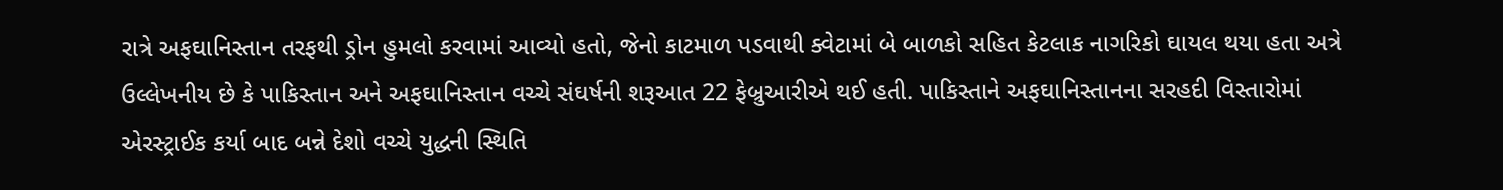રાત્રે અફઘાનિસ્તાન તરફથી ડ્રોન હુમલો કરવામાં આવ્યો હતો, જેનો કાટમાળ પડવાથી ક્વેટામાં બે બાળકો સહિત કેટલાક નાગરિકો ઘાયલ થયા હતા અત્રે ઉલ્લેખનીય છે કે પાકિસ્તાન અને અફઘાનિસ્તાન વચ્ચે સંઘર્ષની શરૂઆત 22 ફેબ્રુઆરીએ થઈ હતી. પાકિસ્તાને અફઘાનિસ્તાનના સરહદી વિસ્તારોમાં એરસ્ટ્રાઈક કર્યા બાદ બન્ને દેશો વચ્ચે યુદ્ધની સ્થિતિ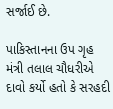સર્જાઈ છે.

પાકિસ્તાનના ઉપ ગૃહ મંત્રી તલાલ ચૌધરીએ દાવો કર્યો હતો કે સરહદી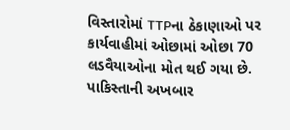વિસ્તારોમાં TTPના ઠેકાણાઓ પર કાર્યવાહીમાં ઓછામાં ઓછા 70 લડવૈયાઓના મોત થઈ ગયા છે. પાકિસ્તાની અખબાર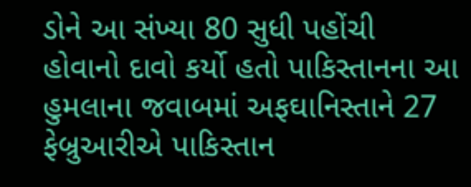ડોને આ સંખ્યા 80 સુધી પહોંચી હોવાનો દાવો કર્યો હતો પાકિસ્તાનના આ હુમલાના જવાબમાં અફઘાનિસ્તાને 27 ફેબ્રુઆરીએ પાકિસ્તાન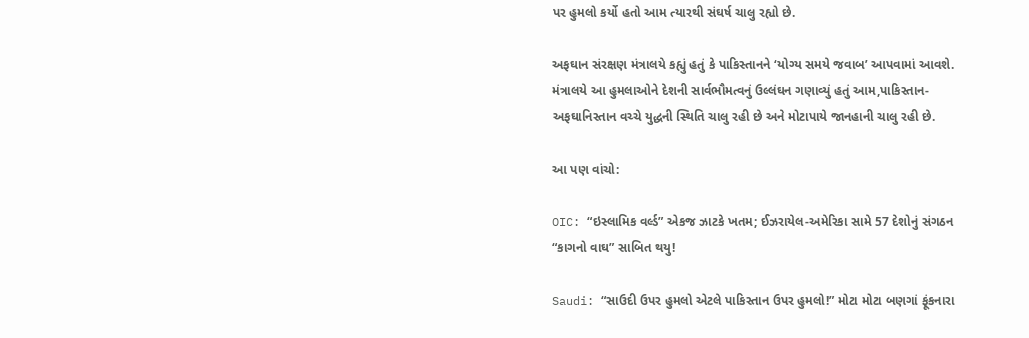પર હુમલો કર્યો હતો આમ ત્યારથી સંઘર્ષ ચાલુ રહ્યો છે.

અફઘાન સંરક્ષણ મંત્રાલયે કહ્યું હતું કે પાકિસ્તાનને ‘યોગ્ય સમયે જવાબ’ આપવામાં આવશે. મંત્રાલયે આ હુમલાઓને દેશની સાર્વભૌમત્વનું ઉલ્લંઘન ગણાવ્યું હતું આમ,પાકિસ્તાન-અફઘાનિસ્તાન વચ્ચે યુદ્ધની સ્થિતિ ચાલુ રહી છે અને મોટાપાયે જાનહાની ચાલુ રહી છે.

આ પણ વાંચો:

OIC: “ઇસ્લામિક વર્લ્ડ” એકજ ઝાટકે ખતમ; ઈઝરાયેલ-અમેરિકા સામે 57 દેશોનું સંગઠન “કાગનો વાઘ” સાબિત થયુ!

Saudi: “સાઉદી ઉપર હુમલો એટલે પાકિસ્તાન ઉપર હુમલો!” મોટા મોટા બણગાં ફૂંકનારા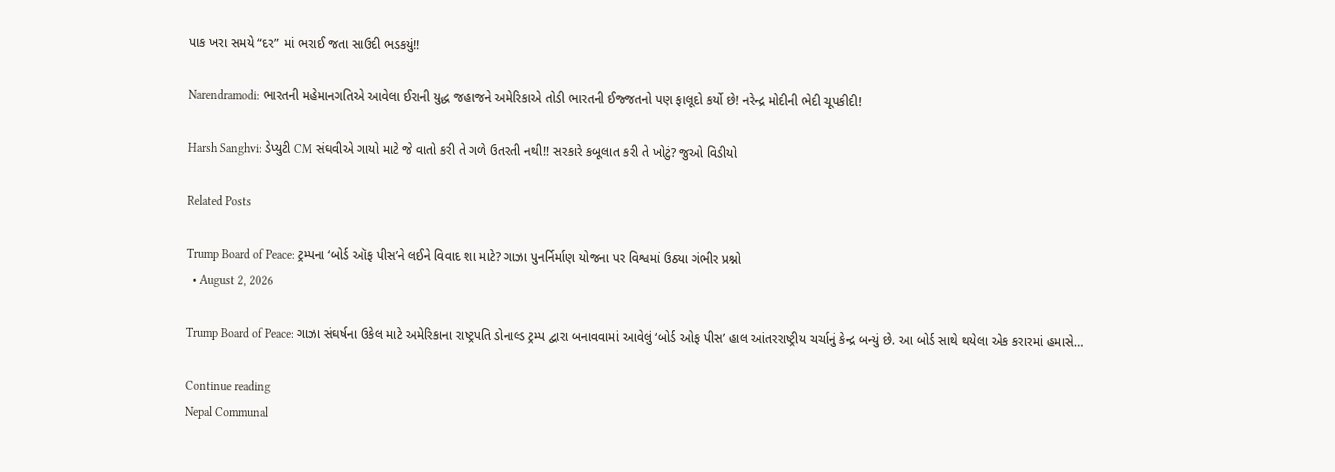પાક ખરા સમયે “દર” માં ભરાઈ જતા સાઉદી ભડકયું!!

Narendramodi: ભારતની મહેમાનગતિએ આવેલા ઈરાની યુદ્ધ જહાજને અમેરિકાએ તોડી ભારતની ઈજ્જતનો પણ ફાલૂદો કર્યો છે! નરેન્દ્ર મોદીની ભેદી ચૂપકીદી!

Harsh Sanghvi: ડેપ્યુટી CM સંઘવીએ ગાયો માટે જે વાતો કરી તે ગળે ઉતરતી નથી!! સરકારે કબૂલાત કરી તે ખોટું? જુઓ વિડીયો

Related Posts

Trump Board of Peace: ટ્રમ્પના ‘બોર્ડ ઑફ પીસ’ને લઈને વિવાદ શા માટે? ગાઝા પુનર્નિર્માણ યોજના પર વિશ્વમાં ઉઠ્યા ગંભીર પ્રશ્નો
  • August 2, 2026

Trump Board of Peace: ગાઝા સંઘર્ષના ઉકેલ માટે અમેરિકાના રાષ્ટ્રપતિ ડોનાલ્ડ ટ્રમ્પ દ્વારા બનાવવામાં આવેલું ‘બોર્ડ ઓફ પીસ’ હાલ આંતરરાષ્ટ્રીય ચર્ચાનું કેન્દ્ર બન્યું છે. આ બોર્ડ સાથે થયેલા એક કરારમાં હમાસે…

Continue reading
Nepal Communal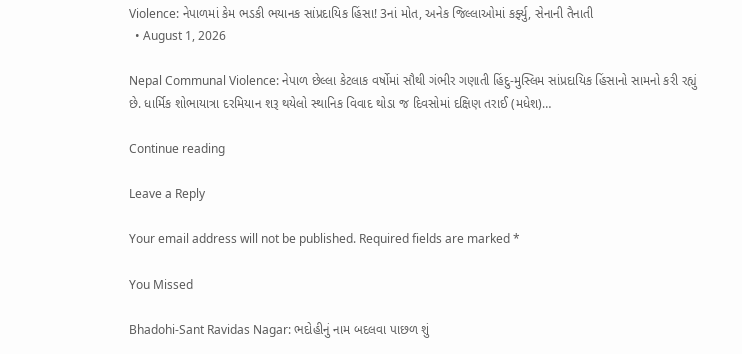Violence: નેપાળમાં કેમ ભડકી ભયાનક સાંપ્રદાયિક હિંસા! 3નાં મોત, અનેક જિલ્લાઓમાં કર્ફ્યુ, સેનાની તૈનાતી
  • August 1, 2026

Nepal Communal Violence: નેપાળ છેલ્લા કેટલાક વર્ષોમાં સૌથી ગંભીર ગણાતી હિંદુ-મુસ્લિમ સાંપ્રદાયિક હિંસાનો સામનો કરી રહ્યું છે. ધાર્મિક શોભાયાત્રા દરમિયાન શરૂ થયેલો સ્થાનિક વિવાદ થોડા જ દિવસોમાં દક્ષિણ તરાઈ (મધેશ)…

Continue reading

Leave a Reply

Your email address will not be published. Required fields are marked *

You Missed

Bhadohi-Sant Ravidas Nagar: ભદોહીનું નામ બદલવા પાછળ શું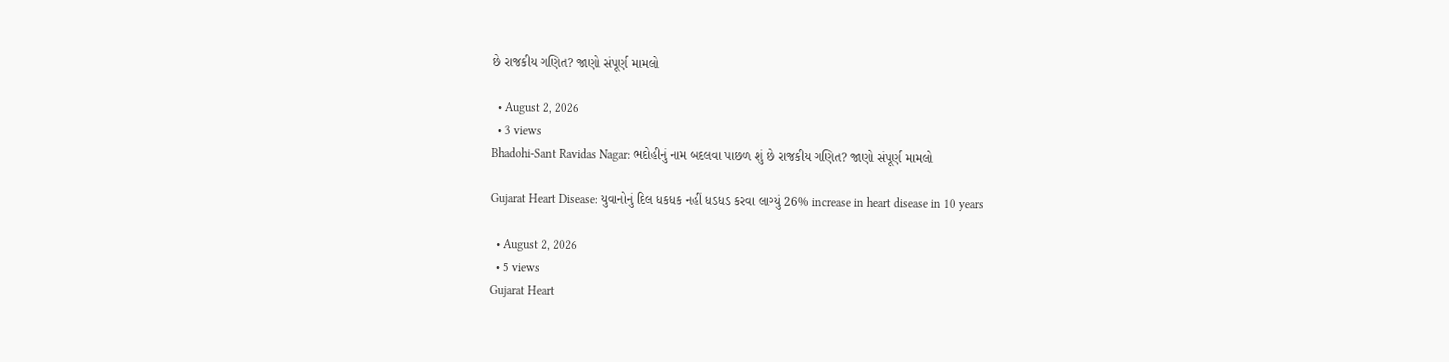છે રાજકીય ગણિત? જાણો સંપૂર્ણ મામલો

  • August 2, 2026
  • 3 views
Bhadohi-Sant Ravidas Nagar: ભદોહીનું નામ બદલવા પાછળ શું છે રાજકીય ગણિત? જાણો સંપૂર્ણ મામલો

Gujarat Heart Disease: યુવાનોનું દિલ ધકધક નહીં ધડધડ કરવા લાગ્યું 26% increase in heart disease in 10 years

  • August 2, 2026
  • 5 views
Gujarat Heart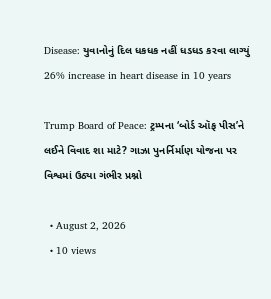Disease: યુવાનોનું દિલ ધકધક નહીં ધડધડ કરવા લાગ્યું 26% increase in heart disease in 10 years

Trump Board of Peace: ટ્રમ્પના ‘બોર્ડ ઑફ પીસ’ને લઈને વિવાદ શા માટે? ગાઝા પુનર્નિર્માણ યોજના પર વિશ્વમાં ઉઠ્યા ગંભીર પ્રશ્નો

  • August 2, 2026
  • 10 views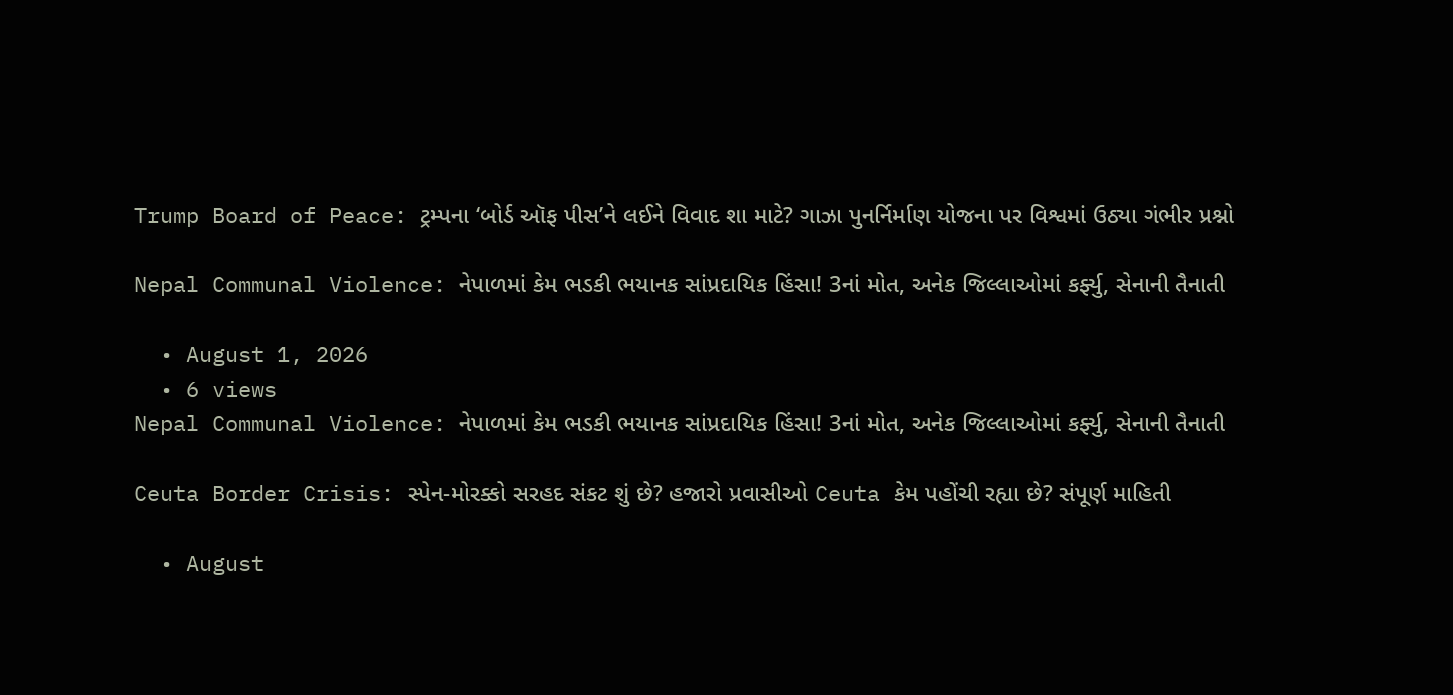Trump Board of Peace: ટ્રમ્પના ‘બોર્ડ ઑફ પીસ’ને લઈને વિવાદ શા માટે? ગાઝા પુનર્નિર્માણ યોજના પર વિશ્વમાં ઉઠ્યા ગંભીર પ્રશ્નો

Nepal Communal Violence: નેપાળમાં કેમ ભડકી ભયાનક સાંપ્રદાયિક હિંસા! 3નાં મોત, અનેક જિલ્લાઓમાં કર્ફ્યુ, સેનાની તૈનાતી

  • August 1, 2026
  • 6 views
Nepal Communal Violence: નેપાળમાં કેમ ભડકી ભયાનક સાંપ્રદાયિક હિંસા! 3નાં મોત, અનેક જિલ્લાઓમાં કર્ફ્યુ, સેનાની તૈનાતી

Ceuta Border Crisis: સ્પેન-મોરક્કો સરહદ સંકટ શું છે? હજારો પ્રવાસીઓ Ceuta કેમ પહોંચી રહ્યા છે? સંપૂર્ણ માહિતી

  • August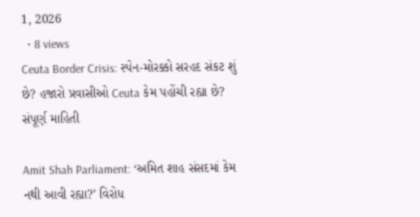1, 2026
  • 8 views
Ceuta Border Crisis: સ્પેન-મોરક્કો સરહદ સંકટ શું છે? હજારો પ્રવાસીઓ Ceuta કેમ પહોંચી રહ્યા છે? સંપૂર્ણ માહિતી

Amit Shah Parliament: ‘અમિત શાહ સંસદમાં કેમ નથી આવી રહ્યા?’ વિરોધ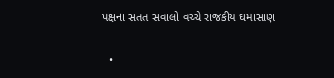પક્ષના સતત સવાલો વચ્ચે રાજકીય ઘમાસાણ

  •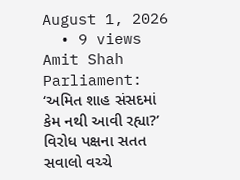August 1, 2026
  • 9 views
Amit Shah Parliament: ‘અમિત શાહ સંસદમાં કેમ નથી આવી રહ્યા?’ વિરોધ પક્ષના સતત સવાલો વચ્ચે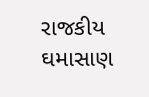રાજકીય ઘમાસાણ